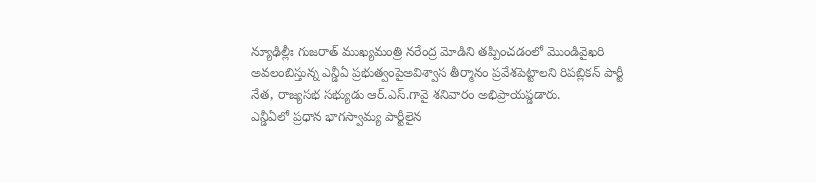న్యూఢిల్లీః గుజరాత్ ముఖ్యమంత్రి నరేంద్ర మోడిని తప్పించడంలో మొండివైఖరి అవలంబిస్తున్న ఎన్డీఏ ప్రభుత్వంపైఅవిశ్వాస తీర్మానం ప్రవేశపెట్టాలని రిపబ్లికన్ పార్టీ నేత, రాజ్యసభ సభ్యుడు ఆర్.ఎస్.గావై శనివారం అభిప్రాయప్డడారు.
ఎన్డీఏలో ప్రధాన భాగస్వామ్య పార్టీలైన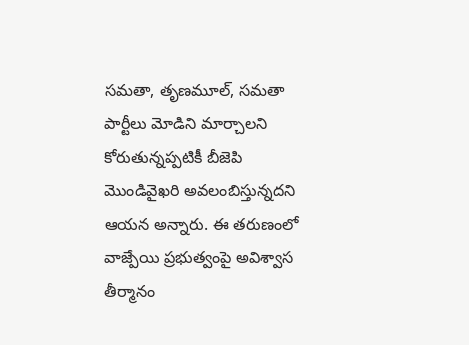సమతా, తృణమూల్, సమతా పార్టీలు మోడిని మార్చాలని కోరుతున్నప్పటికీ బీజెపి మొండివైఖరి అవలంబిస్తున్నదని ఆయన అన్నారు. ఈ తరుణంలో వాజ్పేయి ప్రభుత్వంపై అవిశ్వాస తీర్మానం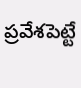ప్రవేశపెట్టే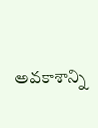అవకాశాన్ని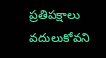ప్రతిపక్షాలు వదులుకోవని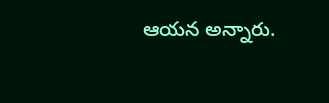ఆయన అన్నారు.